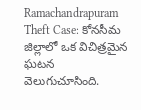Ramachandrapuram Theft Case: కోనసీమ జిల్లాలో ఒక విచిత్రమైన ఘటన వెలుగుచూసింది.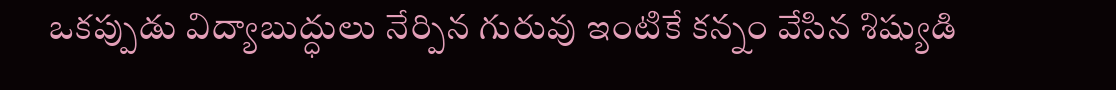ఒకప్పుడు విద్యాబుద్ధులు నేర్పిన గురువు ఇంటికే కన్నం వేసిన శిష్యుడి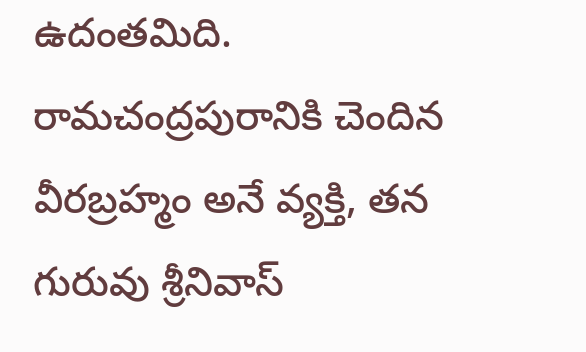ఉదంతమిది. రామచంద్రపురానికి చెందిన వీరబ్రహ్మం అనే వ్యక్తి, తన గురువు శ్రీనివాస్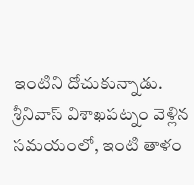ఇంటిని దోచుకున్నాడు. శ్రీనివాస్ విశాఖపట్నం వెళ్లిన సమయంలో, ఇంటి తాళం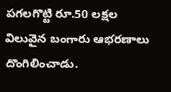పగలగొట్టి రూ.50 లక్షల విలువైన బంగారు ఆభరణాలు దొంగిలించాడు.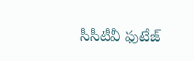సీసీటీవీ ఫుటేజ్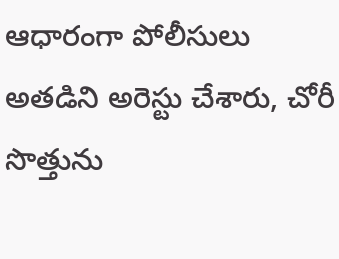ఆధారంగా పోలీసులు అతడిని అరెస్టు చేశారు, చోరీ సొత్తును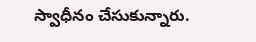స్వాధీనం చేసుకున్నారు.